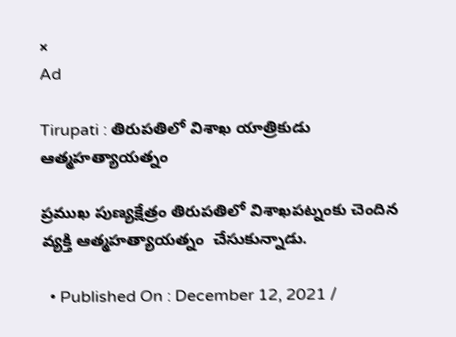×
Ad

Tirupati : తిరుపతిలో విశాఖ యాత్రికుడు ఆత్మహత్యాయత్నం

ప్రముఖ పుణ్యక్షేత్రం తిరుపతిలో విశాఖపట్నంకు చెందిన వ్యక్తి ఆత్మహత్యాయత్నం  చేసుకున్నాడు.

  • Published On : December 12, 2021 /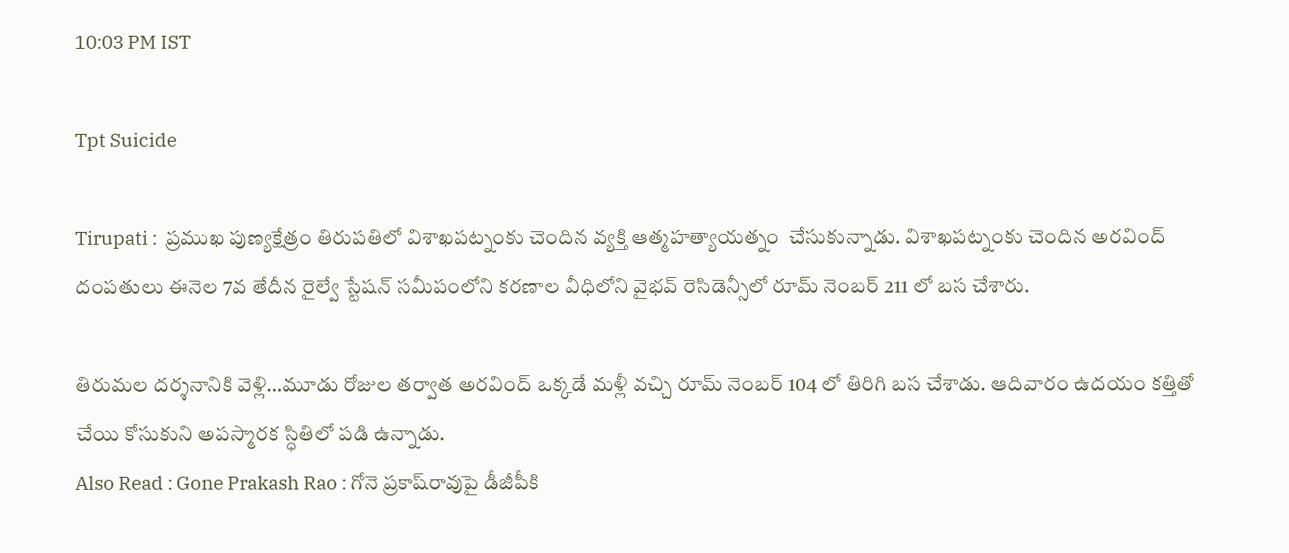10:03 PM IST

Tpt Suicide

Tirupati :  ప్రముఖ పుణ్యక్షేత్రం తిరుపతిలో విశాఖపట్నంకు చెందిన వ్యక్తి ఆత్మహత్యాయత్నం  చేసుకున్నాడు. విశాఖపట్నంకు చెందిన అరవింద్ దంపతులు ఈనెల 7వ తేదీన రైల్వే స్టేషన్ సమీపంలోని కరణాల వీధిలోని వైభవ్ రెసిడెన్సీలో రూమ్ నెంబర్ 211 లో బస చేశారు.

తిరుమల దర్శనానికి వెళ్లి…మూడు రోజుల తర్వాత అరవింద్ ఒక్కడే మళ్లీ వచ్చి రూమ్ నెంబర్ 104 లో తిరిగి బస చేశాడు. ఆదివారం ఉదయం కత్తితో చేయి కోసుకుని అపస్మారక స్ధితిలో పడి ఉన్నాడు.
Also Read : Gone Prakash Rao : గోనె ప్రకాష్‌‌రావు‌పై డీజీపీకి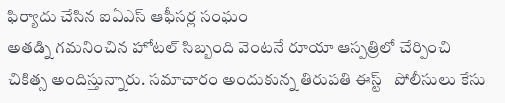ఫిర్యాదు చేసిన ఐఏఎస్ ఆఫీసర్ల సంఘం
అతడ్ని గమనించిన హోటల్ సిబ్బంది వెంటనే రూయా ఆస్పత్రిలో చేర్పించి చికిత్స అందిస్తున్నారు. సమాచారం అందుకున్న తిరుపతి ఈస్ట్   పోలీసులు కేసు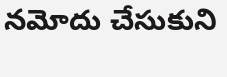నమోదు చేసుకుని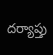దర్యాప్తు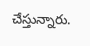చేస్తున్నారు.